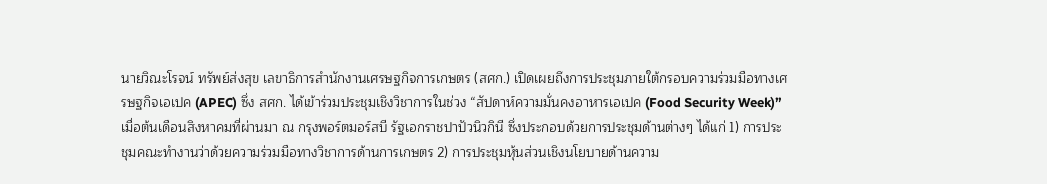นายวิณะโรจน์ ทรัพย์ส่งสุข เลขาธิการสำนักงานเศรษฐกิจการเกษตร (สศก.) เปิดเผยถึงการประชุมภายใต้กรอบความร่วมมือทางเศรษฐกิจเอเปค (APEC) ซึ่ง สศก. ได้เข้าร่วมประชุมเชิงวิชาการในช่วง “สัปดาห์ความมั่นคงอาหารเอเปค (Food Security Week)” เมื่อต้นเดือนสิงหาคมที่ผ่านมา ณ กรุงพอร์ตมอร์สบี รัฐเอกราชปาปัวนิวกินี ซึ่งประกอบด้วยการประชุมด้านต่างๆ ได้แก่ 1) การประชุมคณะทำงานว่าด้วยความร่วมมือทางวิชาการด้านการเกษตร 2) การประชุมหุ้นส่วนเชิงนโยบายด้านความ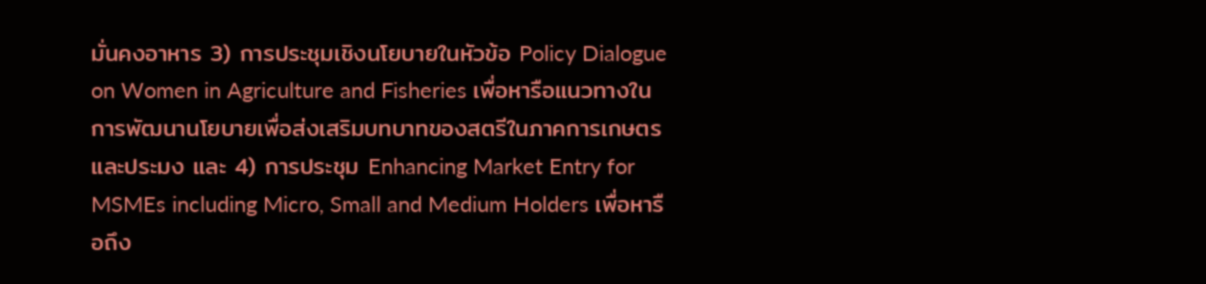มั่นคงอาหาร 3) การประชุมเชิงนโยบายในหัวข้อ Policy Dialogue on Women in Agriculture and Fisheries เพื่อหารือแนวทางในการพัฒนานโยบายเพื่อส่งเสริมบทบาทของสตรีในภาคการเกษตรและประมง และ 4) การประชุม Enhancing Market Entry for MSMEs including Micro, Small and Medium Holders เพื่อหารือถึง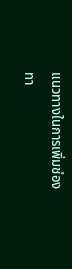แนวทางในการเพิ่มช่องทา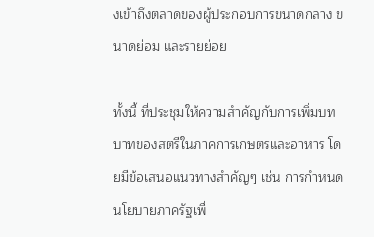งเข้าถึงตลาดของผู้ประกอบการขนาดกลาง ขนาดย่อม และรายย่อย

ทั้งนี้ ที่ประชุมให้ความสำคัญกับการเพิ่มบทบาทของสตรีในภาคการเกษตรและอาหาร โดยมีข้อเสนอแนวทางสำคัญๆ เช่น การกำหนดนโยบายภาครัฐเพื่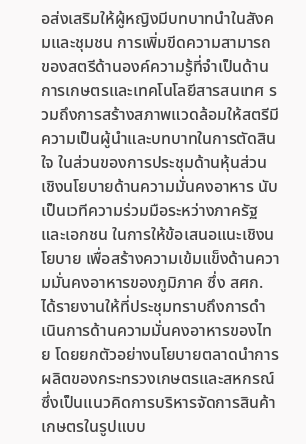อส่งเสริมให้ผู้หญิงมีบทบาทนำในสังคมและชุมชน การเพิ่มขีดความสามารถของสตรีด้านองค์ความรู้ที่จำเป็นด้านการเกษตรและเทคโนโลยีสารสนเทศ รวมถึงการสร้างสภาพแวดล้อมให้สตรีมีความเป็นผู้นำและบทบาทในการตัดสินใจ ในส่วนของการประชุมด้านหุ้นส่วนเชิงนโยบายด้านความมั่นคงอาหาร นับเป็นเวทีความร่วมมือระหว่างภาครัฐและเอกชน ในการให้ข้อเสนอแนะเชิงนโยบาย เพื่อสร้างความเข้มแข็งด้านความมั่นคงอาหารของภูมิภาค ซึ่ง สศก. ได้รายงานให้ที่ประชุมทราบถึงการดำเนินการด้านความมั่นคงอาหารของไทย โดยยกตัวอย่างนโยบายตลาดนำการผลิตของกระทรวงเกษตรและสหกรณ์ ซึ่งเป็นแนวคิดการบริหารจัดการสินค้าเกษตรในรูปแบบ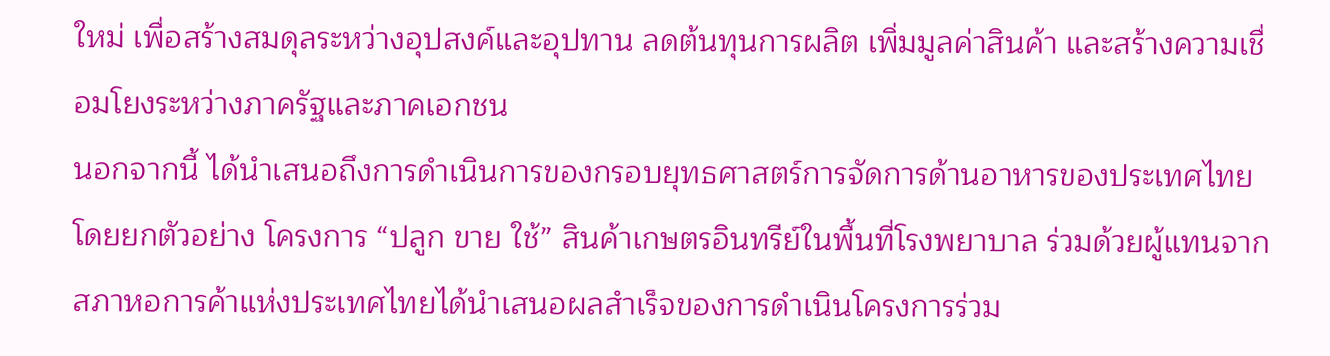ใหม่ เพื่อสร้างสมดุลระหว่างอุปสงค์และอุปทาน ลดต้นทุนการผลิต เพิ่มมูลค่าสินค้า และสร้างความเชื่อมโยงระหว่างภาครัฐและภาคเอกชน
นอกจากนี้ ได้นำเสนอถึงการดำเนินการของกรอบยุทธศาสตร์การจัดการด้านอาหารของประเทศไทย โดยยกตัวอย่าง โครงการ “ปลูก ขาย ใช้” สินค้าเกษตรอินทรีย์ในพื้นที่โรงพยาบาล ร่วมด้วยผู้แทนจากสภาหอการค้าแห่งประเทศไทยได้นำเสนอผลสำเร็จของการดำเนินโครงการร่วม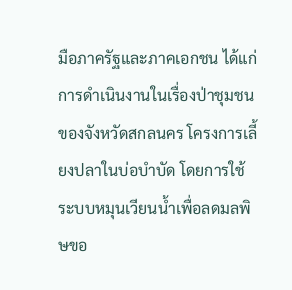มือภาครัฐและภาคเอกชน ได้แก่ การดำเนินงานในเรื่องป่าชุมชนของจังหวัดสกลนคร โครงการเลี้ยงปลาในบ่อบำบัด โดยการใช้ระบบหมุนเวียนน้ำเพื่อลดมลพิษขอ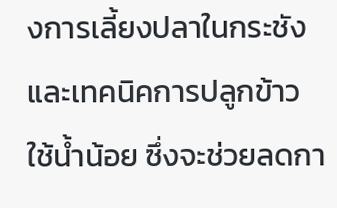งการเลี้ยงปลาในกระชัง และเทคนิคการปลูกข้าวใช้น้ำน้อย ซึ่งจะช่วยลดกา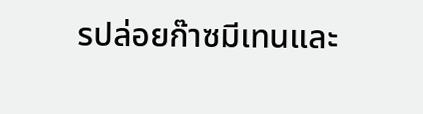รปล่อยก๊าซมีเทนและ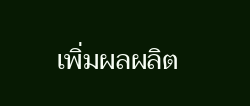เพิ่มผลผลิต